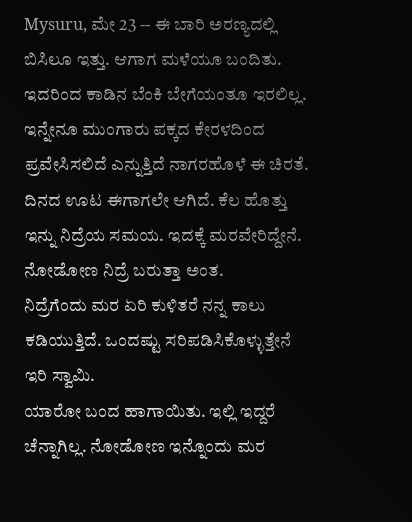Mysuru, ಮೇ 23 -- ಈ ಬಾರಿ ಅರಣ್ಯದಲ್ಲಿ ಬಿಸಿಲೂ ಇತ್ತು. ಆಗಾಗ ಮಳೆಯೂ ಬಂದಿತು. ಇದರಿಂದ ಕಾಡಿನ ಬೆಂಕಿ ಬೇಗೆಯಂತೂ ಇರಲಿಲ್ಲ. ಇನ್ನೇನೂ ಮುಂಗಾರು ಪಕ್ಕದ ಕೇರಳದಿಂದ ಪ್ರವೇಸಿಸಲಿದೆ ಎನ್ನುತ್ತಿದೆ ನಾಗರಹೊಳೆ ಈ ಚಿರತೆ.
ದಿನದ ಊಟ ಈಗಾಗಲೇ ಆಗಿದೆ. ಕೆಲ ಹೊತ್ತು ಇನ್ನು ನಿದ್ರೆಯ ಸಮಯ. ಇದಕ್ಕೆ ಮರವೇರಿದ್ದೇನೆ. ನೋಡೋಣ ನಿದ್ರೆ ಬರುತ್ತಾ ಅಂತ.
ನಿದ್ರೆಗೆಂದು ಮರ ಏರಿ ಕುಳಿತರೆ ನನ್ನ ಕಾಲು ಕಡಿಯುತ್ತಿದೆ. ಒಂದಷ್ಟು ಸರಿಪಡಿಸಿಕೊಳ್ಳುತ್ತೇನೆ ಇರಿ ಸ್ವಾಮಿ.
ಯಾರೋ ಬಂದ ಹಾಗಾಯಿತು. ಇಲ್ಲಿ ಇದ್ದರೆ ಚೆನ್ನಾಗಿಲ್ಲ. ನೋಡೋಣ ಇನ್ನೊಂದು ಮರ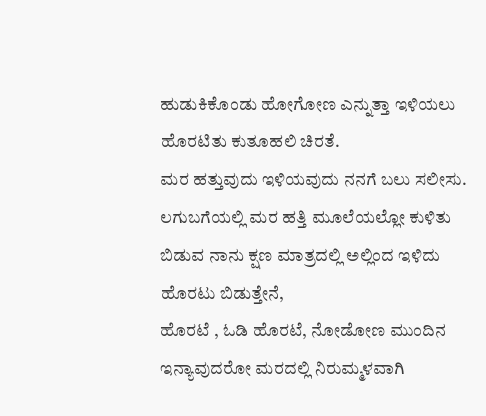ಹುಡುಕಿಕೊಂಡು ಹೋಗೋಣ ಎನ್ನುತ್ತಾ ಇಳಿಯಲು ಹೊರಟಿತು ಕುತೂಹಲಿ ಚಿರತೆ.
ಮರ ಹತ್ತುವುದು ಇಳಿಯವುದು ನನಗೆ ಬಲು ಸಲೀಸು. ಲಗುಬಗೆಯಲ್ಲಿ ಮರ ಹತ್ತಿ ಮೂಲೆಯಲ್ಲೋ ಕುಳಿತು ಬಿಡುವ ನಾನು ಕ್ಷಣ ಮಾತ್ರದಲ್ಲಿ ಅಲ್ಲಿಂದ ಇಳಿದು ಹೊರಟು ಬಿಡುತ್ತೇನೆ,
ಹೊರಟೆ , ಓಡಿ ಹೊರಟೆ, ನೋಡೋಣ ಮುಂದಿನ ಇನ್ಯಾವುದರೋ ಮರದಲ್ಲಿ ನಿರುಮ್ಮಳವಾಗಿ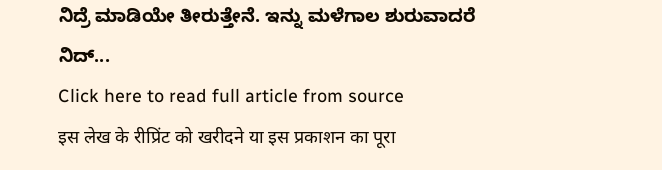ನಿದ್ರೆ ಮಾಡಿಯೇ ತೀರುತ್ತೇನೆ. ಇನ್ನು ಮಳೆಗಾಲ ಶುರುವಾದರೆ ನಿದ್...
Click here to read full article from source
इस लेख के रीप्रिंट को खरीदने या इस प्रकाशन का पूरा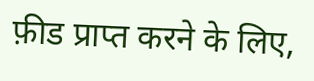फ़ीड प्राप्त करने के लिए,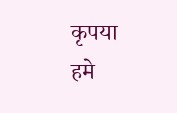कृपया
हमे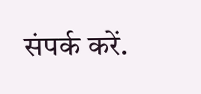संपर्क करें.